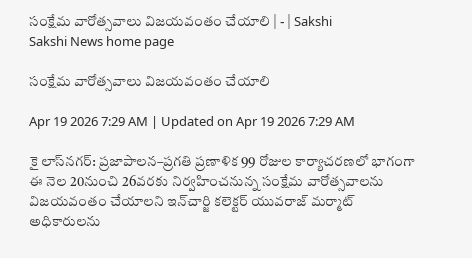సంక్షేమ వారోత్సవాలు విజయవంతం చేయాలి | - | Sakshi
Sakshi News home page

సంక్షేమ వారోత్సవాలు విజయవంతం చేయాలి

Apr 19 2026 7:29 AM | Updated on Apr 19 2026 7:29 AM

కై లాస్‌నగర్‌: ప్రజాపాలన–ప్రగతి ప్రణాళిక 99 రోజుల కార్యాచరణలో భాగంగా ఈ నెల 20నుంచి 26వరకు నిర్వహించనున్న సంక్షేమ వారోత్సవాలను విజయవంతం చేయాలని ఇన్‌చార్జి కలెక్టర్‌ యువరాజ్‌ మర్మాట్‌ అధికారులను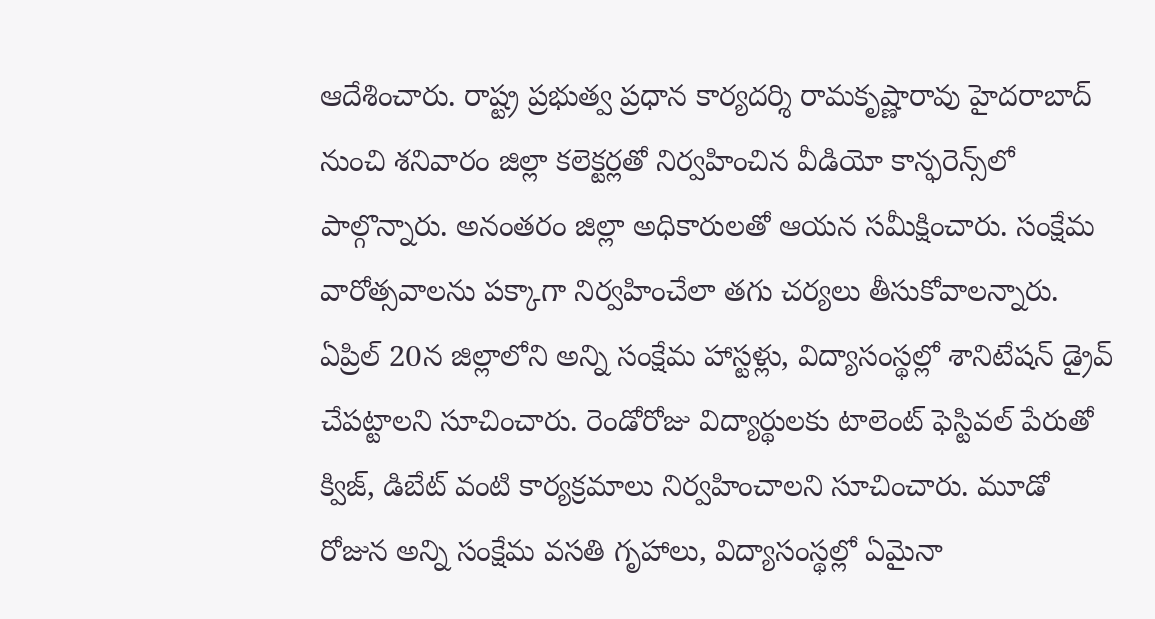ఆదేశించారు. రాష్ట్ర ప్రభుత్వ ప్రధాన కార్యదర్శి రామకృష్ణారావు హైదరాబాద్‌ నుంచి శనివారం జిల్లా కలెక్టర్లతో నిర్వహించిన వీడియో కాన్ఫరెన్స్‌లో పాల్గొన్నారు. అనంతరం జిల్లా అధికారులతో ఆయన సమీక్షించారు. సంక్షేమ వారోత్సవాలను పక్కాగా నిర్వహించేలా తగు చర్యలు తీసుకోవాలన్నారు. ఏప్రిల్‌ 20న జిల్లాలోని అన్ని సంక్షేమ హాస్టళ్లు, విద్యాసంస్థల్లో శానిటేషన్‌ డ్రైవ్‌ చేపట్టాలని సూచించారు. రెండోరోజు విద్యార్థులకు టాలెంట్‌ ఫెస్టివల్‌ పేరుతో క్విజ్‌, డిబేట్‌ వంటి కార్యక్రమాలు నిర్వహించాలని సూచించారు. మూడో రోజున అన్ని సంక్షేమ వసతి గృహాలు, విద్యాసంస్థల్లో ఏమైనా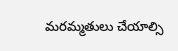మరమ్మతులు చేయాల్సి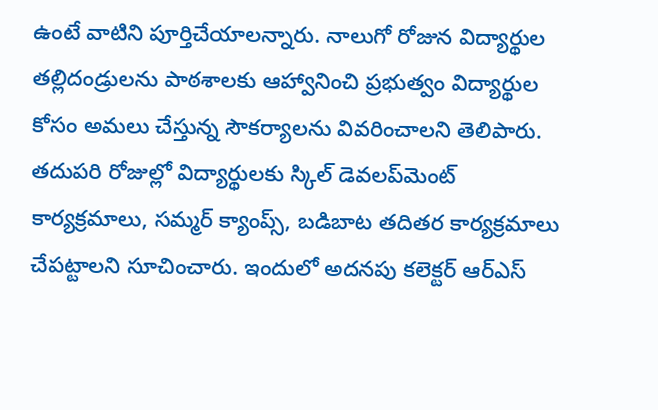ఉంటే వాటిని పూర్తిచేయాలన్నారు. నాలుగో రోజున విద్యార్థుల తల్లిదండ్రులను పాఠశాలకు ఆహ్వానించి ప్రభుత్వం విద్యార్థుల కోసం అమలు చేస్తున్న సౌకర్యాలను వివరించాలని తెలిపారు. తదుపరి రోజుల్లో విద్యార్థులకు స్కిల్‌ డెవలప్‌మెంట్‌ కార్యక్రమాలు, సమ్మర్‌ క్యాంప్స్‌, బడిబాట తదితర కార్యక్రమాలు చేపట్టాలని సూచించారు. ఇందులో అదనపు కలెక్టర్‌ ఆర్‌ఎస్‌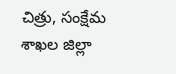చిత్రు, సంక్షేమ శాఖల జిల్లా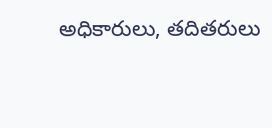అధికారులు, తదితరులు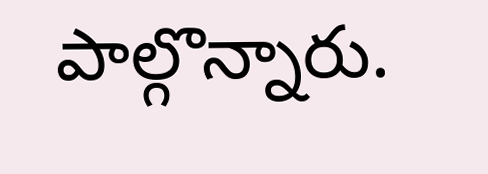పాల్గొన్నారు.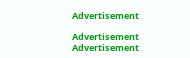Advertisement

Advertisement
Advertisement